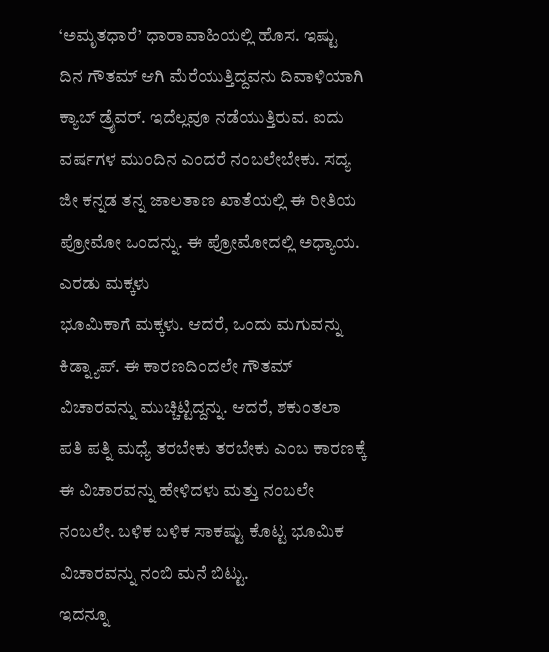‘ಅಮೃತಧಾರೆ’ ಧಾರಾವಾಹಿಯಲ್ಲಿ ಹೊಸ. ಇಷ್ಟು ದಿನ ಗೌತಮ್ ಆಗಿ ಮೆರೆಯುತ್ತಿದ್ದವನು ದಿವಾಳಿಯಾಗಿ ಕ್ಯಾಬ್ ಡ್ರೈವರ್. ಇದೆಲ್ಲವೂ ನಡೆಯುತ್ತಿರುವ. ಐದು ವರ್ಷಗಳ ಮುಂದಿನ ಎಂದರೆ ನಂಬಲೇಬೇಕು. ಸದ್ಯ ಜೀ ಕನ್ನಡ ತನ್ನ ಜಾಲತಾಣ ಖಾತೆಯಲ್ಲಿ ಈ ರೀತಿಯ ಪ್ರೋಮೋ ಒಂದನ್ನು. ಈ ಪ್ರೋಮೋದಲ್ಲಿ ಅಧ್ಯಾಯ.
ಎರಡು ಮಕ್ಕಳು
ಭೂಮಿಕಾಗೆ ಮಕ್ಕಳು. ಆದರೆ, ಒಂದು ಮಗುವನ್ನು ಕಿಡ್ನ್ಯಾಪ್. ಈ ಕಾರಣದಿಂದಲೇ ಗೌತಮ್ ವಿಚಾರವನ್ನು ಮುಚ್ಚಿಟ್ಟಿದ್ದನ್ನು. ಆದರೆ, ಶಕುಂತಲಾ ಪತಿ ಪತ್ನಿ ಮಧ್ಯೆ ತರಬೇಕು ತರಬೇಕು ಎಂಬ ಕಾರಣಕ್ಕೆ ಈ ವಿಚಾರವನ್ನು ಹೇಳಿದಳು ಮತ್ತು ನಂಬಲೇ ನಂಬಲೇ. ಬಳಿಕ ಬಳಿಕ ಸಾಕಷ್ಟು ಕೊಟ್ಟ ಭೂಮಿಕ ವಿಚಾರವನ್ನು ನಂಬಿ ಮನೆ ಬಿಟ್ಟು.
ಇದನ್ನೂ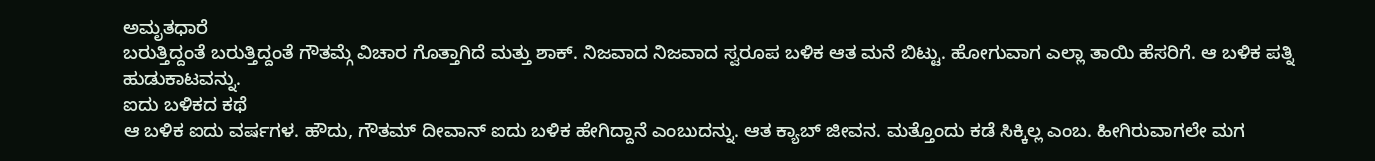ಅಮೃತಧಾರೆ
ಬರುತ್ತಿದ್ದಂತೆ ಬರುತ್ತಿದ್ದಂತೆ ಗೌತಮ್ಗೆ ವಿಚಾರ ಗೊತ್ತಾಗಿದೆ ಮತ್ತು ಶಾಕ್. ನಿಜವಾದ ನಿಜವಾದ ಸ್ವರೂಪ ಬಳಿಕ ಆತ ಮನೆ ಬಿಟ್ಟು. ಹೋಗುವಾಗ ಎಲ್ಲಾ ತಾಯಿ ಹೆಸರಿಗೆ. ಆ ಬಳಿಕ ಪತ್ನಿ ಹುಡುಕಾಟವನ್ನು.
ಐದು ಬಳಿಕದ ಕಥೆ
ಆ ಬಳಿಕ ಐದು ವರ್ಷಗಳ. ಹೌದು, ಗೌತಮ್ ದೀವಾನ್ ಐದು ಬಳಿಕ ಹೇಗಿದ್ದಾನೆ ಎಂಬುದನ್ನು. ಆತ ಕ್ಯಾಬ್ ಜೀವನ. ಮತ್ತೊಂದು ಕಡೆ ಸಿಕ್ಕಿಲ್ಲ ಎಂಬ. ಹೀಗಿರುವಾಗಲೇ ಮಗ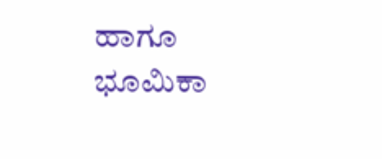ಹಾಗೂ ಭೂಮಿಕಾ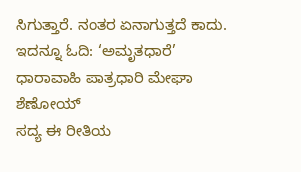ಸಿಗುತ್ತಾರೆ. ನಂತರ ಏನಾಗುತ್ತದೆ ಕಾದು.
ಇದನ್ನೂ ಓದಿ: ‘ಅಮೃತಧಾರೆ’ ಧಾರಾವಾಹಿ ಪಾತ್ರಧಾರಿ ಮೇಘಾ ಶೆಣೋಯ್
ಸದ್ಯ ಈ ರೀತಿಯ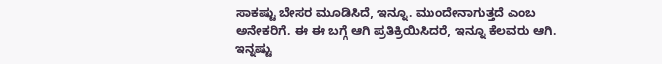ಸಾಕಷ್ಟು ಬೇಸರ ಮೂಡಿಸಿದೆ, ಇನ್ನೂ. ಮುಂದೇನಾಗುತ್ತದೆ ಎಂಬ ಅನೇಕರಿಗೆ. ಈ ಈ ಬಗ್ಗೆ ಆಗಿ ಪ್ರತಿಕ್ರಿಯಿಸಿದರೆ, ಇನ್ನೂ ಕೆಲವರು ಆಗಿ.
ಇನ್ನಷ್ಟು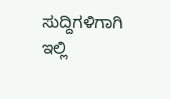ಸುದ್ದಿಗಳಿಗಾಗಿ ಇಲ್ಲಿ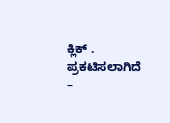ಕ್ಲಿಕ್ .
ಪ್ರಕಟಿಸಲಾಗಿದೆ –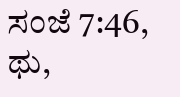ಸಂಜೆ 7:46, ಥು,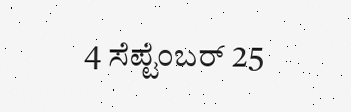4 ಸೆಪ್ಟೆಂಬರ್ 25